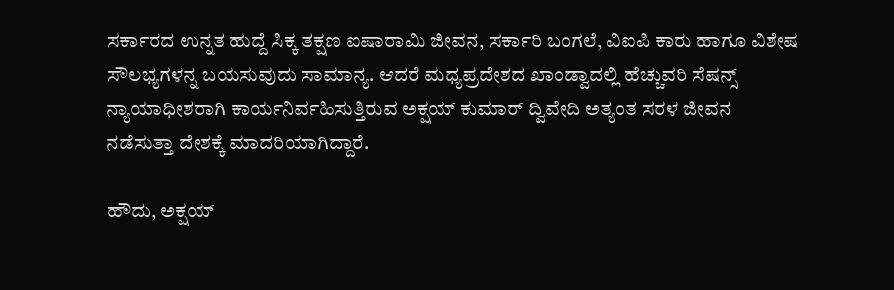ಸರ್ಕಾರದ ಉನ್ನತ ಹುದ್ದೆ ಸಿಕ್ಕ ತಕ್ಷಣ ಐಷಾರಾಮಿ ಜೀವನ, ಸರ್ಕಾರಿ ಬಂಗಲೆ, ವಿಐಪಿ ಕಾರು ಹಾಗೂ ವಿಶೇಷ ಸೌಲಭ್ಯಗಳನ್ನ ಬಯಸುವುದು ಸಾಮಾನ್ಯ. ಆದರೆ ಮಧ್ಯಪ್ರದೇಶದ ಖಾಂಡ್ವಾದಲ್ಲಿ ಹೆಚ್ಚುವರಿ ಸೆಷನ್ಸ್ ನ್ಯಾಯಾಧೀಶರಾಗಿ ಕಾರ್ಯನಿರ್ವಹಿಸುತ್ತಿರುವ ಅಕ್ಷಯ್ ಕುಮಾರ್ ದ್ವಿವೇದಿ ಅತ್ಯಂತ ಸರಳ ಜೀವನ ನಡೆಸುತ್ತಾ ದೇಶಕ್ಕೆ ಮಾದರಿಯಾಗಿದ್ದಾರೆ.

ಹೌದು, ಅಕ್ಷಯ್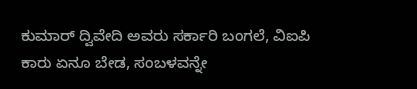ಕುಮಾರ್ ದ್ವಿವೇದಿ ಅವರು ಸರ್ಕಾರಿ ಬಂಗಲೆ, ವಿಐಪಿ ಕಾರು ಏನೂ ಬೇಡ, ಸಂಬಳವನ್ನೇ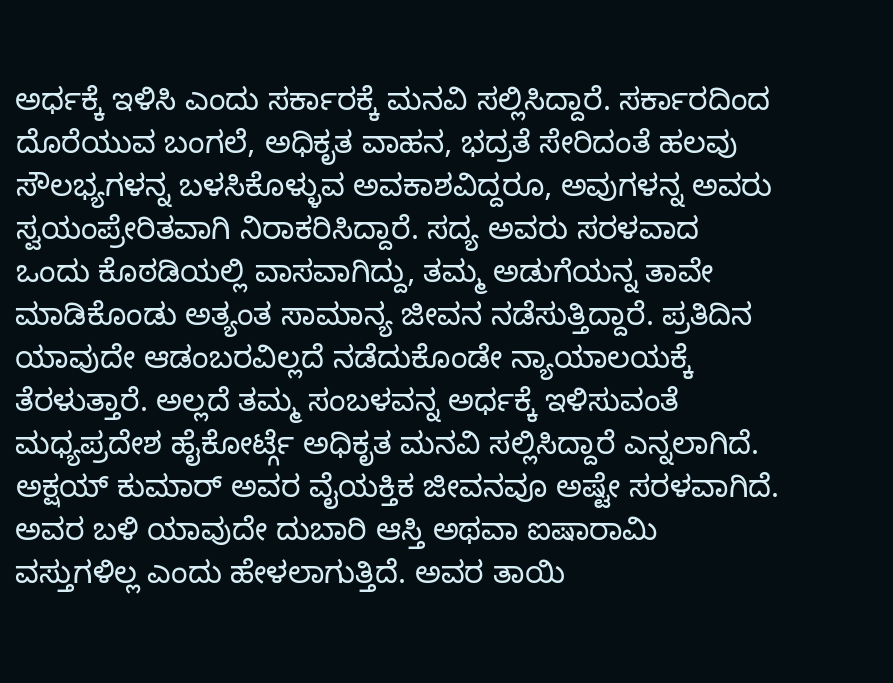ಅರ್ಧಕ್ಕೆ ಇಳಿಸಿ ಎಂದು ಸರ್ಕಾರಕ್ಕೆ ಮನವಿ ಸಲ್ಲಿಸಿದ್ದಾರೆ. ಸರ್ಕಾರದಿಂದ ದೊರೆಯುವ ಬಂಗಲೆ, ಅಧಿಕೃತ ವಾಹನ, ಭದ್ರತೆ ಸೇರಿದಂತೆ ಹಲವು ಸೌಲಭ್ಯಗಳನ್ನ ಬಳಸಿಕೊಳ್ಳುವ ಅವಕಾಶವಿದ್ದರೂ, ಅವುಗಳನ್ನ ಅವರು ಸ್ವಯಂಪ್ರೇರಿತವಾಗಿ ನಿರಾಕರಿಸಿದ್ದಾರೆ. ಸದ್ಯ ಅವರು ಸರಳವಾದ ಒಂದು ಕೊಠಡಿಯಲ್ಲಿ ವಾಸವಾಗಿದ್ದು, ತಮ್ಮ ಅಡುಗೆಯನ್ನ ತಾವೇ ಮಾಡಿಕೊಂಡು ಅತ್ಯಂತ ಸಾಮಾನ್ಯ ಜೀವನ ನಡೆಸುತ್ತಿದ್ದಾರೆ. ಪ್ರತಿದಿನ ಯಾವುದೇ ಆಡಂಬರವಿಲ್ಲದೆ ನಡೆದುಕೊಂಡೇ ನ್ಯಾಯಾಲಯಕ್ಕೆ ತೆರಳುತ್ತಾರೆ. ಅಲ್ಲದೆ ತಮ್ಮ ಸಂಬಳವನ್ನ ಅರ್ಧಕ್ಕೆ ಇಳಿಸುವಂತೆ ಮಧ್ಯಪ್ರದೇಶ ಹೈಕೋರ್ಟ್ಗೆ ಅಧಿಕೃತ ಮನವಿ ಸಲ್ಲಿಸಿದ್ದಾರೆ ಎನ್ನಲಾಗಿದೆ.
ಅಕ್ಷಯ್ ಕುಮಾರ್ ಅವರ ವೈಯಕ್ತಿಕ ಜೀವನವೂ ಅಷ್ಟೇ ಸರಳವಾಗಿದೆ. ಅವರ ಬಳಿ ಯಾವುದೇ ದುಬಾರಿ ಆಸ್ತಿ ಅಥವಾ ಐಷಾರಾಮಿ ವಸ್ತುಗಳಿಲ್ಲ ಎಂದು ಹೇಳಲಾಗುತ್ತಿದೆ. ಅವರ ತಾಯಿ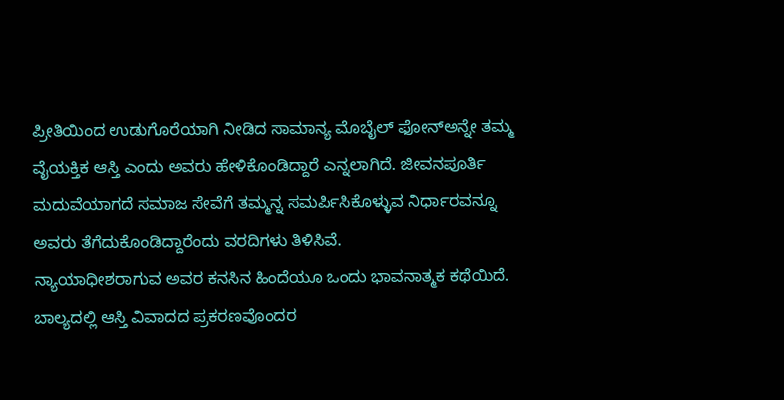ಪ್ರೀತಿಯಿಂದ ಉಡುಗೊರೆಯಾಗಿ ನೀಡಿದ ಸಾಮಾನ್ಯ ಮೊಬೈಲ್ ಫೋನ್ಅನ್ನೇ ತಮ್ಮ ವೈಯಕ್ತಿಕ ಆಸ್ತಿ ಎಂದು ಅವರು ಹೇಳಿಕೊಂಡಿದ್ದಾರೆ ಎನ್ನಲಾಗಿದೆ. ಜೀವನಪೂರ್ತಿ ಮದುವೆಯಾಗದೆ ಸಮಾಜ ಸೇವೆಗೆ ತಮ್ಮನ್ನ ಸಮರ್ಪಿಸಿಕೊಳ್ಳುವ ನಿರ್ಧಾರವನ್ನೂ ಅವರು ತೆಗೆದುಕೊಂಡಿದ್ದಾರೆಂದು ವರದಿಗಳು ತಿಳಿಸಿವೆ.
ನ್ಯಾಯಾಧೀಶರಾಗುವ ಅವರ ಕನಸಿನ ಹಿಂದೆಯೂ ಒಂದು ಭಾವನಾತ್ಮಕ ಕಥೆಯಿದೆ. ಬಾಲ್ಯದಲ್ಲಿ ಆಸ್ತಿ ವಿವಾದದ ಪ್ರಕರಣವೊಂದರ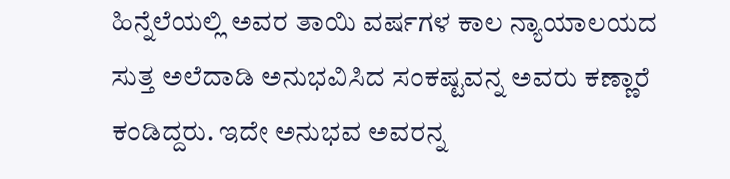ಹಿನ್ನೆಲೆಯಲ್ಲಿ ಅವರ ತಾಯಿ ವರ್ಷಗಳ ಕಾಲ ನ್ಯಾಯಾಲಯದ ಸುತ್ತ ಅಲೆದಾಡಿ ಅನುಭವಿಸಿದ ಸಂಕಷ್ಟವನ್ನ ಅವರು ಕಣ್ಣಾರೆ ಕಂಡಿದ್ದರು. ಇದೇ ಅನುಭವ ಅವರನ್ನ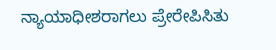ನ್ಯಾಯಾಧೀಶರಾಗಲು ಪ್ರೇರೇಪಿಸಿತು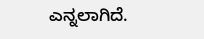ಎನ್ನಲಾಗಿದೆ.